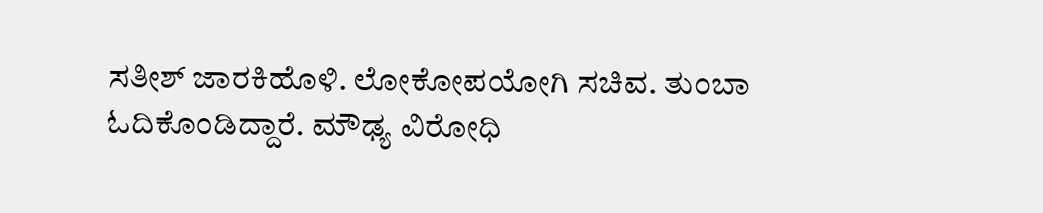ಸತೀಶ್ ಜಾರಕಿಹೊಳಿ. ಲೋಕೋಪಯೋಗಿ ಸಚಿವ. ತುಂಬಾ ಓದಿಕೊಂಡಿದ್ದಾರೆ. ಮೌಢ್ಯ ವಿರೋಧಿ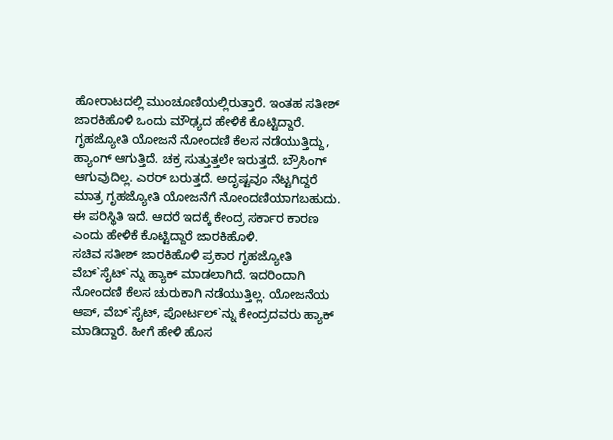ಹೋರಾಟದಲ್ಲಿ ಮುಂಚೂಣಿಯಲ್ಲಿರುತ್ತಾರೆ. ಇಂತಹ ಸತೀಶ್ ಜಾರಕಿಹೊಳಿ ಒಂದು ಮೌಢ್ಯದ ಹೇಳಿಕೆ ಕೊಟ್ಟಿದ್ದಾರೆ. ಗೃಹಜ್ಯೋತಿ ಯೋಜನೆ ನೋಂದಣಿ ಕೆಲಸ ನಡೆಯುತ್ತಿದ್ದು, ಹ್ಯಾಂಗ್ ಆಗುತ್ತಿದೆ. ಚಕ್ರ ಸುತ್ತುತ್ತಲೇ ಇರುತ್ತದೆ. ಬ್ರೌಸಿಂಗ್ ಆಗುವುದಿಲ್ಲ. ಎರರ್ ಬರುತ್ತದೆ. ಅದೃಷ್ಟವೂ ನೆಟ್ಟಗಿದ್ದರೆ ಮಾತ್ರ ಗೃಹಜ್ಯೋತಿ ಯೋಜನೆಗೆ ನೋಂದಣಿಯಾಗಬಹುದು. ಈ ಪರಿಸ್ಥಿತಿ ಇದೆ. ಆದರೆ ಇದಕ್ಕೆ ಕೇಂದ್ರ ಸರ್ಕಾರ ಕಾರಣ ಎಂದು ಹೇಳಿಕೆ ಕೊಟ್ಟಿದ್ದಾರೆ ಜಾರಕಿಹೊಳಿ.
ಸಚಿವ ಸತೀಶ್ ಜಾರಕಿಹೊಳಿ ಪ್ರಕಾರ ಗೃಹಜ್ಯೋತಿ ವೆಬ್`ಸೈಟ್`ನ್ನು ಹ್ಯಾಕ್ ಮಾಡಲಾಗಿದೆ. ಇದರಿಂದಾಗಿ ನೋಂದಣಿ ಕೆಲಸ ಚುರುಕಾಗಿ ನಡೆಯುತ್ತಿಲ್ಲ. ಯೋಜನೆಯ ಆಪ್, ವೆಬ್`ಸೈಟ್, ಪೋರ್ಟಲ್`ನ್ನು ಕೇಂದ್ರದವರು ಹ್ಯಾಕ್ ಮಾಡಿದ್ದಾರೆ. ಹೀಗೆ ಹೇಳಿ ಹೊಸ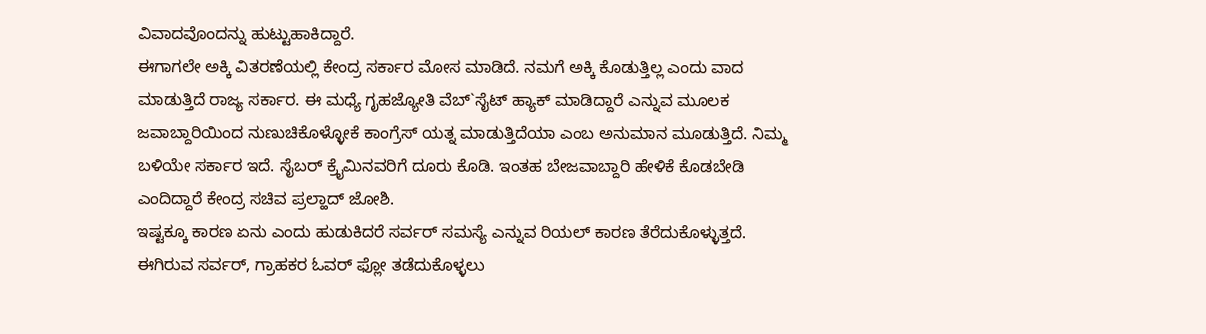ವಿವಾದವೊಂದನ್ನು ಹುಟ್ಟುಹಾಕಿದ್ದಾರೆ.
ಈಗಾಗಲೇ ಅಕ್ಕಿ ವಿತರಣೆಯಲ್ಲಿ ಕೇಂದ್ರ ಸರ್ಕಾರ ಮೋಸ ಮಾಡಿದೆ. ನಮಗೆ ಅಕ್ಕಿ ಕೊಡುತ್ತಿಲ್ಲ ಎಂದು ವಾದ ಮಾಡುತ್ತಿದೆ ರಾಜ್ಯ ಸರ್ಕಾರ. ಈ ಮಧ್ಯೆ ಗೃಹಜ್ಯೋತಿ ವೆಬ್`ಸೈಟ್ ಹ್ಯಾಕ್ ಮಾಡಿದ್ದಾರೆ ಎನ್ನುವ ಮೂಲಕ ಜವಾಬ್ದಾರಿಯಿಂದ ನುಣುಚಿಕೊಳ್ಳೋಕೆ ಕಾಂಗ್ರೆಸ್ ಯತ್ನ ಮಾಡುತ್ತಿದೆಯಾ ಎಂಬ ಅನುಮಾನ ಮೂಡುತ್ತಿದೆ. ನಿಮ್ಮ ಬಳಿಯೇ ಸರ್ಕಾರ ಇದೆ. ಸೈಬರ್ ಕ್ರೈಮಿನವರಿಗೆ ದೂರು ಕೊಡಿ. ಇಂತಹ ಬೇಜವಾಬ್ದಾರಿ ಹೇಳಿಕೆ ಕೊಡಬೇಡಿ ಎಂದಿದ್ದಾರೆ ಕೇಂದ್ರ ಸಚಿವ ಪ್ರಲ್ಹಾದ್ ಜೋಶಿ.
ಇಷ್ಟಕ್ಕೂ ಕಾರಣ ಏನು ಎಂದು ಹುಡುಕಿದರೆ ಸರ್ವರ್ ಸಮಸ್ಯೆ ಎನ್ನುವ ರಿಯಲ್ ಕಾರಣ ತೆರೆದುಕೊಳ್ಳುತ್ತದೆ. ಈಗಿರುವ ಸರ್ವರ್, ಗ್ರಾಹಕರ ಓವರ್ ಫ್ಲೋ ತಡೆದುಕೊಳ್ಳಲು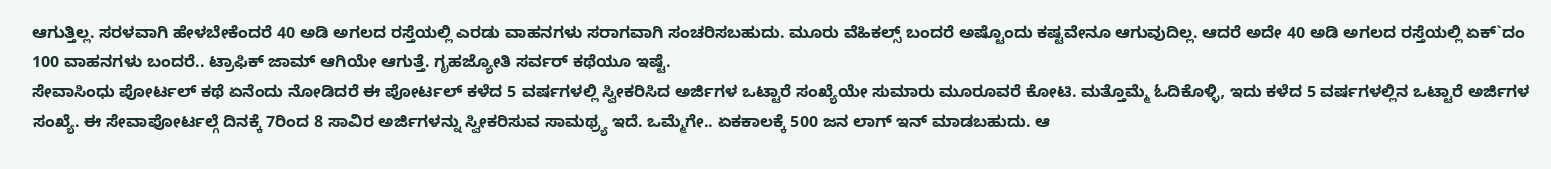ಆಗುತ್ತಿಲ್ಲ. ಸರಳವಾಗಿ ಹೇಳಬೇಕೆಂದರೆ 40 ಅಡಿ ಅಗಲದ ರಸ್ತೆಯಲ್ಲಿ ಎರಡು ವಾಹನಗಳು ಸರಾಗವಾಗಿ ಸಂಚರಿಸಬಹುದು. ಮೂರು ವೆಹಿಕಲ್ಸ್ ಬಂದರೆ ಅಷ್ಟೊಂದು ಕಷ್ಟವೇನೂ ಆಗುವುದಿಲ್ಲ. ಆದರೆ ಅದೇ 40 ಅಡಿ ಅಗಲದ ರಸ್ತೆಯಲ್ಲಿ ಏಕ್`ದಂ 100 ವಾಹನಗಳು ಬಂದರೆ.. ಟ್ರಾಫಿಕ್ ಜಾಮ್ ಆಗಿಯೇ ಆಗುತ್ತೆ. ಗೃಹಜ್ಯೋತಿ ಸರ್ವರ್ ಕಥೆಯೂ ಇಷ್ಟೆ.
ಸೇವಾಸಿಂಧು ಪೋರ್ಟಲ್ ಕಥೆ ಏನೆಂದು ನೋಡಿದರೆ ಈ ಪೋರ್ಟಲ್ ಕಳೆದ 5 ವರ್ಷಗಳಲ್ಲಿ ಸ್ವೀಕರಿಸಿದ ಅರ್ಜಿಗಳ ಒಟ್ಟಾರೆ ಸಂಖ್ಯೆಯೇ ಸುಮಾರು ಮೂರೂವರೆ ಕೋಟಿ. ಮತ್ತೊಮ್ಮೆ ಓದಿಕೊಳ್ಳಿ, ಇದು ಕಳೆದ 5 ವರ್ಷಗಳಲ್ಲಿನ ಒಟ್ಟಾರೆ ಅರ್ಜಿಗಳ ಸಂಖ್ಯೆ. ಈ ಸೇವಾಪೋರ್ಟಲ್ಗೆ ದಿನಕ್ಕೆ 7ರಿಂದ 8 ಸಾವಿರ ಅರ್ಜಿಗಳನ್ನು ಸ್ವೀಕರಿಸುವ ಸಾಮಥ್ರ್ಯ ಇದೆ. ಒಮ್ಮೆಗೇ.. ಏಕಕಾಲಕ್ಕೆ 500 ಜನ ಲಾಗ್ ಇನ್ ಮಾಡಬಹುದು. ಆ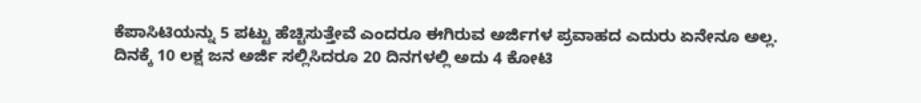ಕೆಪಾಸಿಟಿಯನ್ನು 5 ಪಟ್ಟು ಹೆಚ್ಚಿಸುತ್ತೇವೆ ಎಂದರೂ ಈಗಿರುವ ಅರ್ಜಿಗಳ ಪ್ರವಾಹದ ಎದುರು ಏನೇನೂ ಅಲ್ಲ.
ದಿನಕ್ಕೆ 10 ಲಕ್ಷ ಜನ ಅರ್ಜಿ ಸಲ್ಲಿಸಿದರೂ 20 ದಿನಗಳಲ್ಲಿ ಅದು 4 ಕೋಟಿ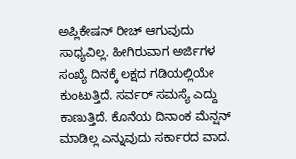ಅಪ್ಲಿಕೇಷನ್ ರೀಚ್ ಆಗುವುದು ಸಾಧ್ಯವಿಲ್ಲ. ಹೀಗಿರುವಾಗ ಅರ್ಜಿಗಳ ಸಂಖ್ಯೆ ದಿನಕ್ಕೆ ಲಕ್ಷದ ಗಡಿಯಲ್ಲಿಯೇ ಕುಂಟುತ್ತಿದೆ. ಸರ್ವರ್ ಸಮಸ್ಯೆ ಎದ್ದು ಕಾಣುತ್ತಿದೆ. ಕೊನೆಯ ದಿನಾಂಕ ಮೆನ್ಷನ್ ಮಾಡಿಲ್ಲ ಎನ್ನುವುದು ಸರ್ಕಾರದ ವಾದ.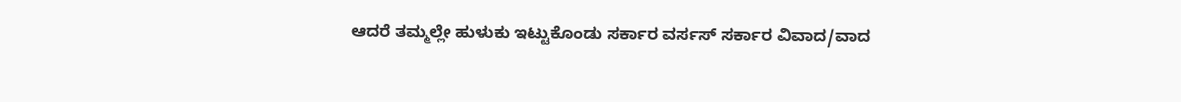ಆದರೆ ತಮ್ಮಲ್ಲೇ ಹುಳುಕು ಇಟ್ಟುಕೊಂಡು ಸರ್ಕಾರ ವರ್ಸಸ್ ಸರ್ಕಾರ ವಿವಾದ/ವಾದ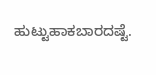ಹುಟ್ಟುಹಾಕಬಾರದಷ್ಟೆ.